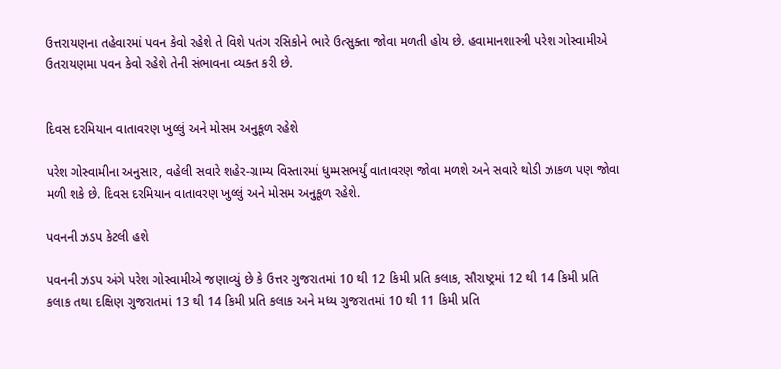ઉત્તરાયણના તહેવારમાં પવન કેવો રહેશે તે વિશે પતંગ રસિકોને ભારે ઉત્સુક્તા જોવા મળતી હોય છે. હવામાનશાસ્ત્રી પરેશ ગોસ્વામીએ ઉતરાયણમા પવન કેવો રહેશે તેની સંભાવના વ્યક્ત કરી છે.


દિવસ દરમિયાન વાતાવરણ ખુલ્લું અને મોસમ અનુકૂળ રહેશે

પરેશ ગોસ્વામીના અનુસાર, વહેલી સવારે શહેર-ગ્રામ્ય વિસ્તારમાં ધુમ્મસભર્યું વાતાવરણ જોવા મળશે અને સવારે થોડી ઝાકળ પણ જોવા મળી શકે છે. દિવસ દરમિયાન વાતાવરણ ખુલ્લું અને મોસમ અનુકૂળ રહેશે.

પવનની ઝડપ કેટલી હશે

પવનની ઝડપ અંગે પરેશ ગોસ્વામીએ જણાવ્યું છે કે ઉત્તર ગુજરાતમાં 10 થી 12 કિમી પ્રતિ કલાક, સૌરાષ્ટ્રમાં 12 થી 14 કિમી પ્રતિ કલાક તથા દક્ષિણ ગુજરાતમાં 13 થી 14 કિમી પ્રતિ કલાક અને મધ્ય ગુજરાતમાં 10 થી 11 કિમી પ્રતિ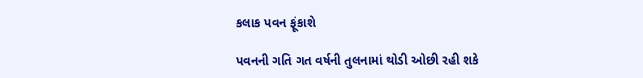કલાક પવન ફૂંકાશે

પવનની ગતિ ગત વર્ષની તુલનામાં થોડી ઓછી રહી શકે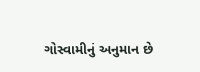ગોસ્વામીનું અનુમાન છે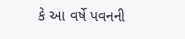કે આ વર્ષે પવનની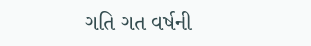ગતિ ગત વર્ષની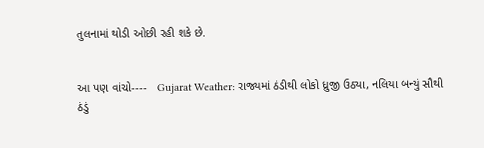તુલનામાં થોડી ઓછી રહી શકે છે.


આ પણ વાંચો----   Gujarat Weather: રાજ્યમાં ઠંડીથી લોકો ધ્રુજી ઉઠ્યા, નલિયા બન્યું સૌથી ઠંડું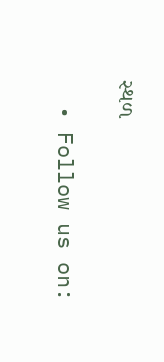સ્થળ

  • Follow us on: